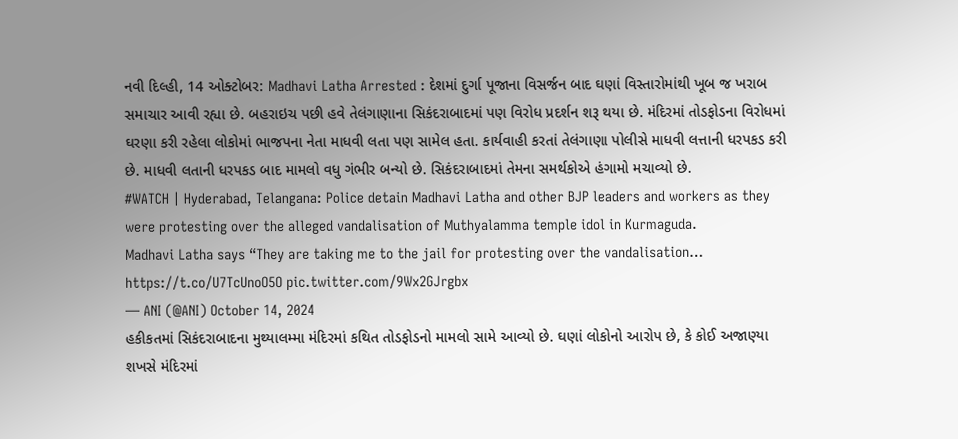નવી દિલ્હી, 14 ઓક્ટોબર: Madhavi Latha Arrested : દેશમાં દુર્ગા પૂજાના વિસર્જન બાદ ઘણાં વિસ્તારોમાંથી ખૂબ જ ખરાબ સમાચાર આવી રહ્યા છે. બહરાઇચ પછી હવે તેલંગાણાના સિકંદરાબાદમાં પણ વિરોધ પ્રદર્શન શરૂ થયા છે. મંદિરમાં તોડફોડના વિરોધમાં ઘરણા કરી રહેલા લોકોમાં ભાજપના નેતા માધવી લતા પણ સામેલ હતા. કાર્યવાહી કરતાં તેલંગાણા પોલીસે માધવી લત્તાની ધરપકડ કરી છે. માધવી લતાની ધરપકડ બાદ મામલો વધુ ગંભીર બન્યો છે. સિકંદરાબાદમાં તેમના સમર્થકોએ હંગામો મચાવ્યો છે.
#WATCH | Hyderabad, Telangana: Police detain Madhavi Latha and other BJP leaders and workers as they were protesting over the alleged vandalisation of Muthyalamma temple idol in Kurmaguda.
Madhavi Latha says “They are taking me to the jail for protesting over the vandalisation… https://t.co/U7TcUnoO5O pic.twitter.com/9Wx2GJrgbx
— ANI (@ANI) October 14, 2024
હકીકતમાં સિકંદરાબાદના મુથ્યાલમ્મા મંદિરમાં કથિત તોડફોડનો મામલો સામે આવ્યો છે. ઘણાં લોકોનો આરોપ છે, કે કોઈ અજાણ્યા શખસે મંદિરમાં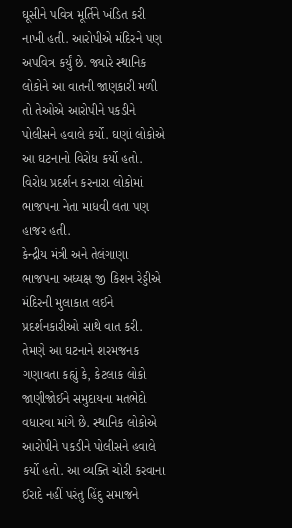ઘૂસીને પવિત્ર મૂર્તિને ખંડિત કરી નાખી હતી. આરોપીએ મંદિરને પણ અપવિત્ર કર્યું છે. જ્યારે સ્થાનિક લોકોને આ વાતની જાણકારી મળી તો તેઓએ આરોપીને પકડીને પોલીસને હવાલે કર્યો. ઘણાં લોકોએ આ ઘટનાનો વિરોધ કર્યો હતો. વિરોધ પ્રદર્શન કરનારા લોકોમાં ભાજપના નેતા માધવી લતા પણ હાજર હતી.
કેન્દ્રીય મંત્રી અને તેલંગાણા ભાજપના અધ્યક્ષ જી કિશન રેડ્ડીએ મંદિરની મુલાકાત લઈને પ્રદર્શનકારીઓ સાથે વાત કરી. તેમણે આ ઘટનાને શરમજનક ગણાવતા કહ્યું કે, કેટલાક લોકો જાણીજોઈને સમુદાયના મતભેદો વધારવા માંગે છે. સ્થાનિક લોકોએ આરોપીને પકડીને પોલીસને હવાલે કર્યો હતો. આ વ્યક્તિ ચોરી કરવાના ઈરાદે નહીં પરંતુ હિંદુ સમાજને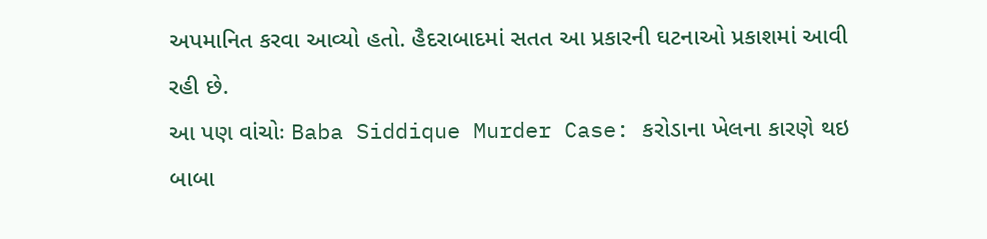અપમાનિત કરવા આવ્યો હતો. હૈદરાબાદમાં સતત આ પ્રકારની ઘટનાઓ પ્રકાશમાં આવી રહી છે.
આ પણ વાંચોઃ Baba Siddique Murder Case: કરોડાના ખેલના કારણે થઇ બાબા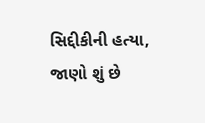સિદ્દીકીની હત્યા, જાણો શું છે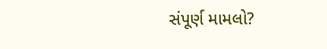સંપૂર્ણ મામલો?